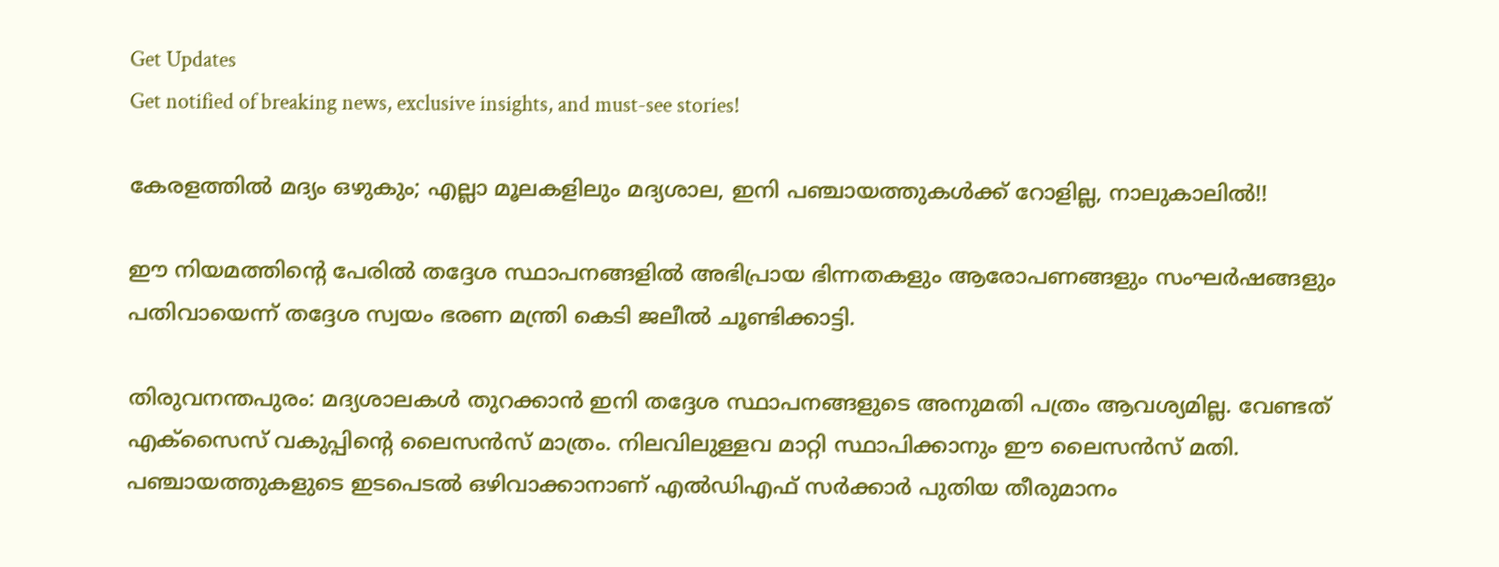Get Updates
Get notified of breaking news, exclusive insights, and must-see stories!

കേരളത്തില്‍ മദ്യം ഒഴുകും; എല്ലാ മൂലകളിലും മദ്യശാല, ഇനി പഞ്ചായത്തുകള്‍ക്ക് റോളില്ല, നാലുകാലില്‍!!

ഈ നിയമത്തിന്റെ പേരില്‍ തദ്ദേശ സ്ഥാപനങ്ങളില്‍ അഭിപ്രായ ഭിന്നതകളും ആരോപണങ്ങളും സംഘര്‍ഷങ്ങളും പതിവായെന്ന് തദ്ദേശ സ്വയം ഭരണ മന്ത്രി കെടി ജലീല്‍ ചൂണ്ടിക്കാട്ടി.

തിരുവനന്തപുരം: മദ്യശാലകള്‍ തുറക്കാന്‍ ഇനി തദ്ദേശ സ്ഥാപനങ്ങളുടെ അനുമതി പത്രം ആവശ്യമില്ല. വേണ്ടത് എക്‌സൈസ് വകുപ്പിന്റെ ലൈസന്‍സ് മാത്രം. നിലവിലുള്ളവ മാറ്റി സ്ഥാപിക്കാനും ഈ ലൈസന്‍സ് മതി. പഞ്ചായത്തുകളുടെ ഇടപെടല്‍ ഒഴിവാക്കാനാണ് എല്‍ഡിഎഫ് സര്‍ക്കാര്‍ പുതിയ തീരുമാനം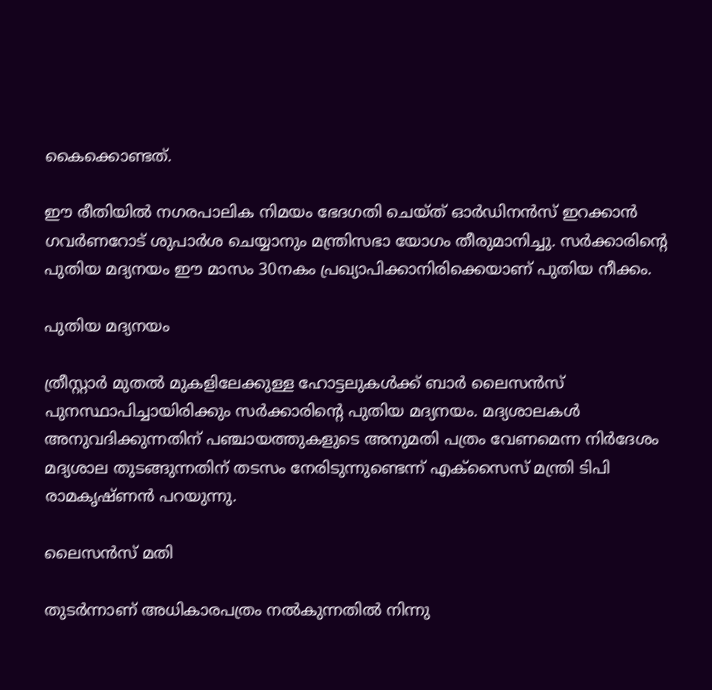കൈക്കൊണ്ടത്.

ഈ രീതിയില്‍ നഗരപാലിക നിമയം ഭേദഗതി ചെയ്ത് ഓര്‍ഡിനന്‍സ് ഇറക്കാന്‍ ഗവര്‍ണറോട് ശുപാര്‍ശ ചെയ്യാനും മന്ത്രിസഭാ യോഗം തീരുമാനിച്ചു. സര്‍ക്കാരിന്റെ പുതിയ മദ്യനയം ഈ മാസം 30നകം പ്രഖ്യാപിക്കാനിരിക്കെയാണ് പുതിയ നീക്കം.

പുതിയ മദ്യനയം

ത്രീസ്റ്റാര്‍ മുതല്‍ മുകളിലേക്കുള്ള ഹോട്ടലുകള്‍ക്ക് ബാര്‍ ലൈസന്‍സ് പുനസ്ഥാപിച്ചായിരിക്കും സര്‍ക്കാരിന്റെ പുതിയ മദ്യനയം. മദ്യശാലകള്‍ അനുവദിക്കുന്നതിന് പഞ്ചായത്തുകളുടെ അനുമതി പത്രം വേണമെന്ന നിര്‍ദേശം മദ്യശാല തുടങ്ങുന്നതിന് തടസം നേരിടുന്നുണ്ടെന്ന് എക്‌സൈസ് മന്ത്രി ടിപി രാമകൃഷ്ണന്‍ പറയുന്നു.

ലൈസന്‍സ് മതി

തുടര്‍ന്നാണ് അധികാരപത്രം നല്‍കുന്നതില്‍ നിന്നു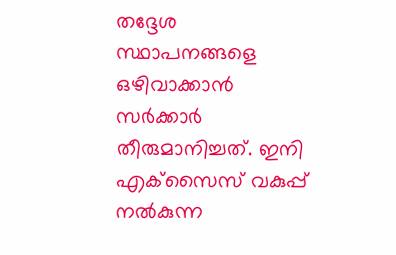തദ്ദേശ സ്ഥാപനങ്ങളെ ഒഴിവാക്കാന്‍ സര്‍ക്കാര്‍ തീരുമാനിച്ചത്. ഇനി എക്‌സൈസ് വകുപ്പ് നല്‍കുന്ന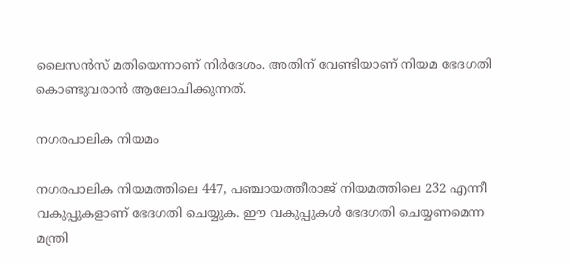ലൈസന്‍സ് മതിയെന്നാണ് നിര്‍ദേശം. അതിന് വേണ്ടിയാണ് നിയമ ഭേദഗതി കൊണ്ടുവരാന്‍ ആലോചിക്കുന്നത്.

നഗരപാലിക നിയമം

നഗരപാലിക നിയമത്തിലെ 447, പഞ്ചായത്തീരാജ് നിയമത്തിലെ 232 എന്നീ വകുപ്പുകളാണ് ഭേദഗതി ചെയ്യുക. ഈ വകുപ്പുകള്‍ ഭേദഗതി ചെയ്യണമെന്ന മന്ത്രി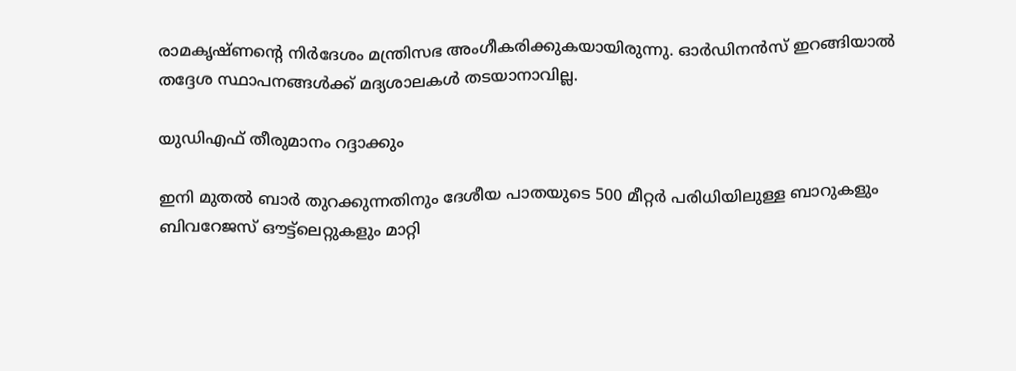രാമകൃഷ്ണന്റെ നിര്‍ദേശം മന്ത്രിസഭ അംഗീകരിക്കുകയായിരുന്നു. ഓര്‍ഡിനന്‍സ് ഇറങ്ങിയാല്‍ തദ്ദേശ സ്ഥാപനങ്ങള്‍ക്ക് മദ്യശാലകള്‍ തടയാനാവില്ല.

യുഡിഎഫ് തീരുമാനം റദ്ദാക്കും

ഇനി മുതല്‍ ബാര്‍ തുറക്കുന്നതിനും ദേശീയ പാതയുടെ 500 മീറ്റര്‍ പരിധിയിലുള്ള ബാറുകളും ബിവറേജസ് ഔട്ട്‌ലെറ്റുകളും മാറ്റി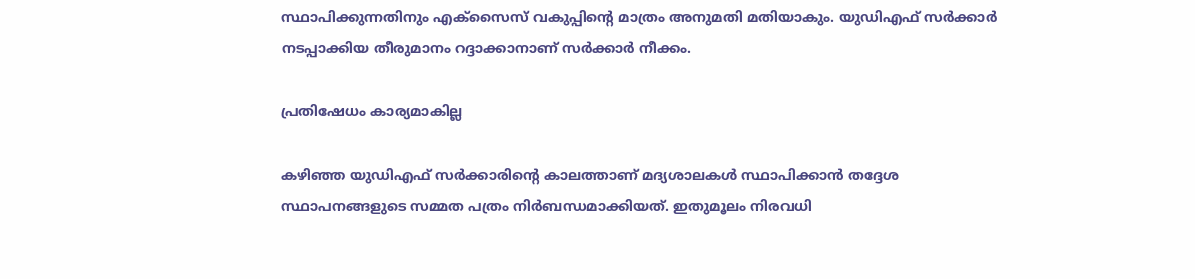സ്ഥാപിക്കുന്നതിനും എക്‌സൈസ് വകുപ്പിന്റെ മാത്രം അനുമതി മതിയാകും. യുഡിഎഫ് സര്‍ക്കാര്‍ നടപ്പാക്കിയ തീരുമാനം റദ്ദാക്കാനാണ് സര്‍ക്കാര്‍ നീക്കം.

പ്രതിഷേധം കാര്യമാകില്ല

കഴിഞ്ഞ യുഡിഎഫ് സര്‍ക്കാരിന്റെ കാലത്താണ് മദ്യശാലകള്‍ സ്ഥാപിക്കാന്‍ തദ്ദേശ സ്ഥാപനങ്ങളുടെ സമ്മത പത്രം നിര്‍ബന്ധമാക്കിയത്. ഇതുമൂലം നിരവധി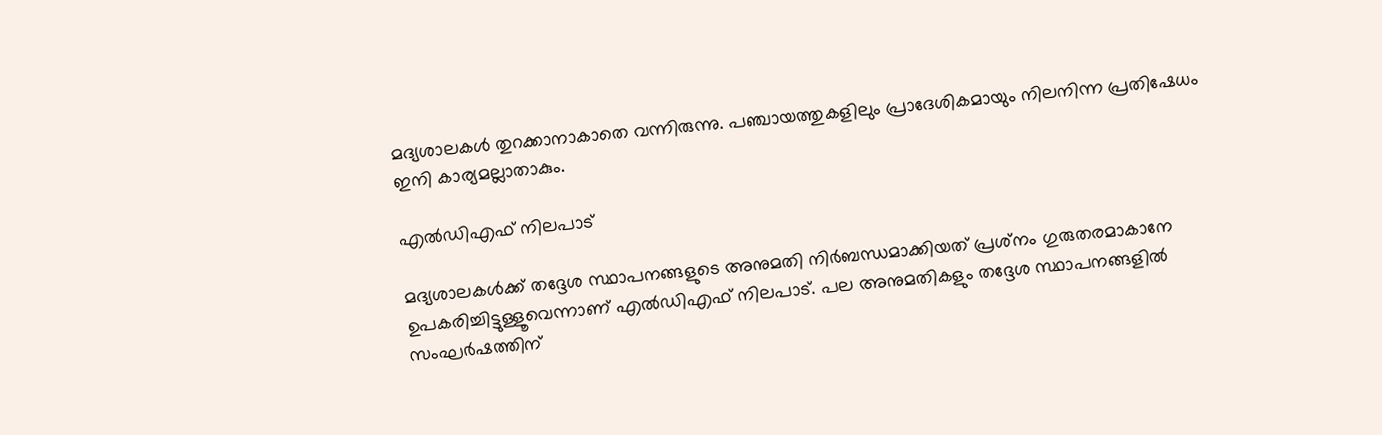മദ്യശാലകള്‍ തുറക്കാനാകാതെ വന്നിരുന്നു. പഞ്ചായത്തുകളിലും പ്രാദേശികമായും നിലനിന്ന പ്രതിഷേധം ഇനി കാര്യമല്ലാതാകും.

എല്‍ഡിഎഫ് നിലപാട്

മദ്യശാലകള്‍ക്ക് തദ്ദേശ സ്ഥാപനങ്ങളുടെ അനുമതി നിര്‍ബന്ധമാക്കിയത് പ്രശ്‌നം ഗുരുതരമാകാനേ ഉപകരിച്ചിട്ടുള്ളൂവെന്നാണ് എല്‍ഡിഎഫ് നിലപാട്. പല അനുമതികളും തദ്ദേശ സ്ഥാപനങ്ങളില്‍ സംഘര്‍ഷത്തിന്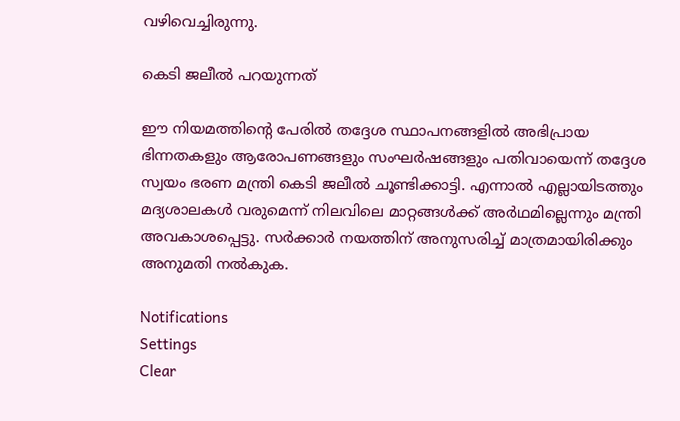വഴിവെച്ചിരുന്നു.

കെടി ജലീല്‍ പറയുന്നത്

ഈ നിയമത്തിന്റെ പേരില്‍ തദ്ദേശ സ്ഥാപനങ്ങളില്‍ അഭിപ്രായ ഭിന്നതകളും ആരോപണങ്ങളും സംഘര്‍ഷങ്ങളും പതിവായെന്ന് തദ്ദേശ സ്വയം ഭരണ മന്ത്രി കെടി ജലീല്‍ ചൂണ്ടിക്കാട്ടി. എന്നാല്‍ എല്ലായിടത്തും മദ്യശാലകള്‍ വരുമെന്ന് നിലവിലെ മാറ്റങ്ങള്‍ക്ക് അര്‍ഥമില്ലെന്നും മന്ത്രി അവകാശപ്പെട്ടു. സര്‍ക്കാര്‍ നയത്തിന് അനുസരിച്ച് മാത്രമായിരിക്കും അനുമതി നല്‍കുക.

Notifications
Settings
Clear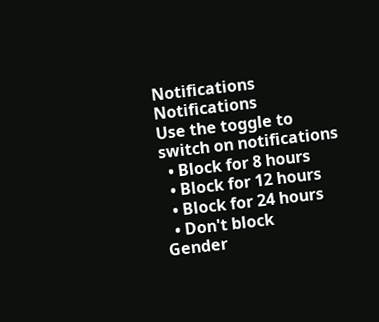Notifications
Notifications
Use the toggle to switch on notifications
  • Block for 8 hours
  • Block for 12 hours
  • Block for 24 hours
  • Don't block
Gender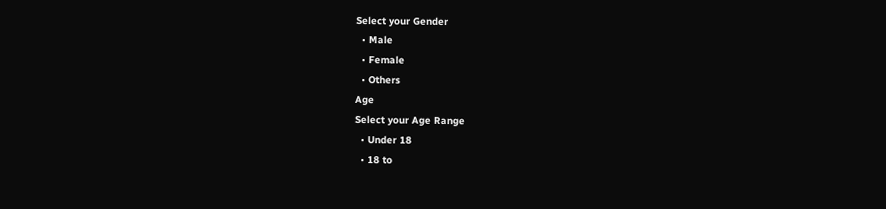Select your Gender
  • Male
  • Female
  • Others
Age
Select your Age Range
  • Under 18
  • 18 to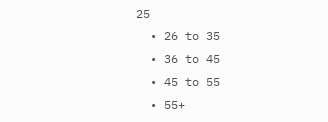25
  • 26 to 35
  • 36 to 45
  • 45 to 55
  • 55+